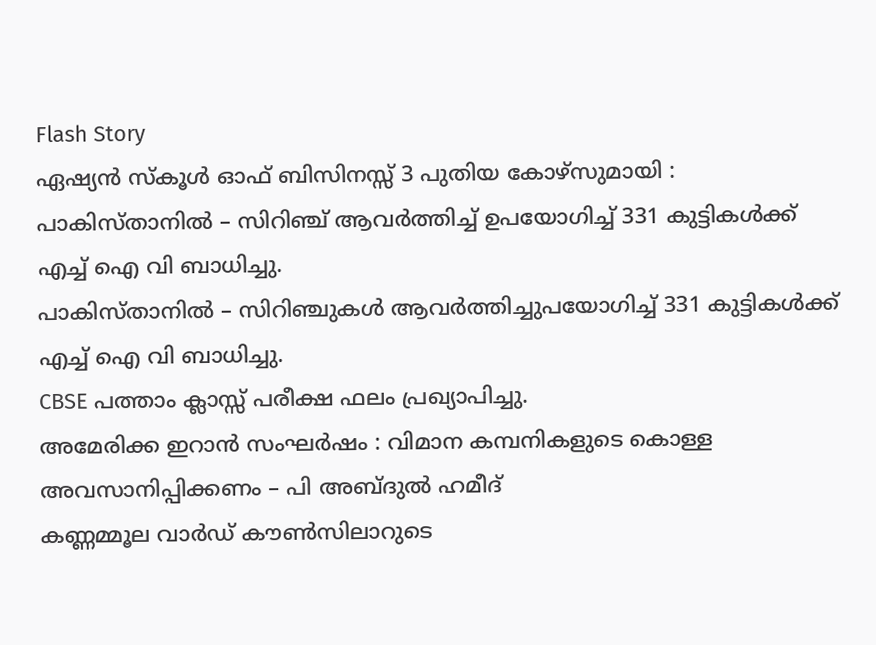Flash Story
ഏഷ്യൻ സ്കൂൾ ഓഫ് ബിസിനസ്സ് 3 പുതിയ കോഴ്സുമായി :
പാകിസ്താനിൽ – സിറിഞ്ച് ആവർത്തിച്ച് ഉപയോഗിച്ച് 331 കുട്ടികൾക്ക് എച്ച് ഐ വി ബാധിച്ചു.
പാകിസ്താനിൽ – സിറിഞ്ചുകൾ ആവർത്തിച്ചുപയോഗിച്ച് 331 കുട്ടികൾക്ക് എച്ച് ഐ വി ബാധിച്ചു.
CBSE പത്താം ക്ലാസ്സ്‌ പരീക്ഷ ഫലം പ്രഖ്യാപിച്ചു.
അമേരിക്ക ഇറാൻ സംഘർഷം : വിമാന കമ്പനികളുടെ കൊള്ള അവസാനിപ്പിക്കണം – പി അബ്ദുൽ ഹമീദ്
കണ്ണമ്മൂല വാർഡ് കൗൺസിലാറുടെ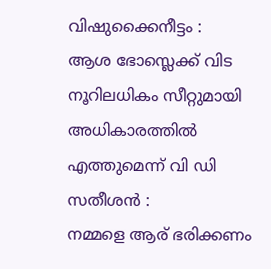വിഷുക്കൈനീട്ടം :
ആശ ഭോസ്ലെക്ക് വിട
നൂറിലധികം സീറ്റുമായി അധികാരത്തിൽ എത്തുമെന്ന് വി ഡി സതീശൻ :
നമ്മളെ ആര് ഭരിക്കണം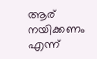ആര് നയിക്കണം എന്ന്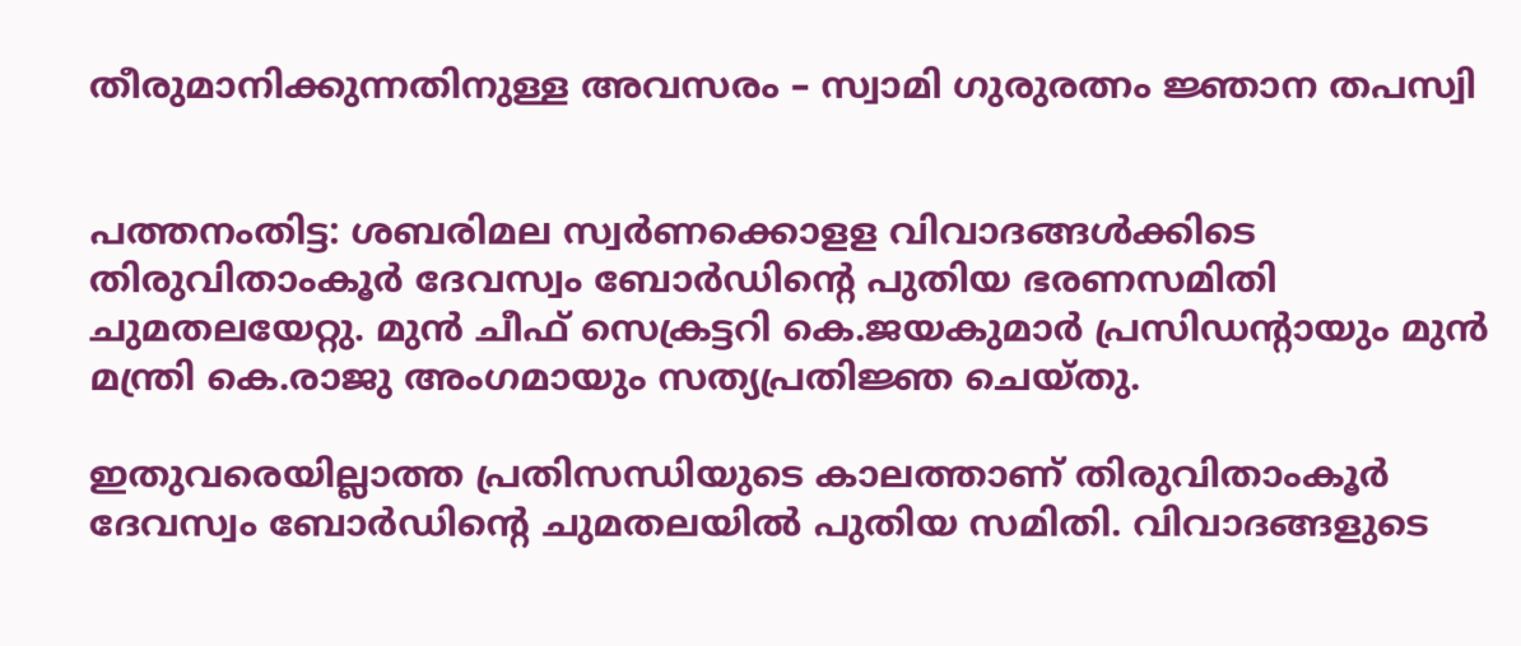തീരുമാനിക്കുന്നതിനുള്ള അവസരം – സ്വാമി ഗുരുരത്നം ജ്ഞാന തപസ്വി


പത്തനംതിട്ട: ശബരിമല സ്വർണക്കൊളള വിവാദങ്ങൾക്കിടെ തിരുവിതാംകൂർ ദേവസ്വം ബോർഡിന്‍റെ പുതിയ ഭരണസമിതി ചുമതലയേറ്റു. മുൻ ചീഫ് സെക്രട്ടറി കെ.ജയകുമാർ പ്രസിഡന്‍റായും മുൻ മന്ത്രി കെ.രാജു അംഗമായും സത്യപ്രതിജ്ഞ ചെയ്തു.

ഇതുവരെയില്ലാത്ത പ്രതിസന്ധിയുടെ കാലത്താണ് തിരുവിതാംകൂർ ദേവസ്വം ബോർഡിന്‍റെ ചുമതലയിൽ പുതിയ സമിതി. വിവാദങ്ങളുടെ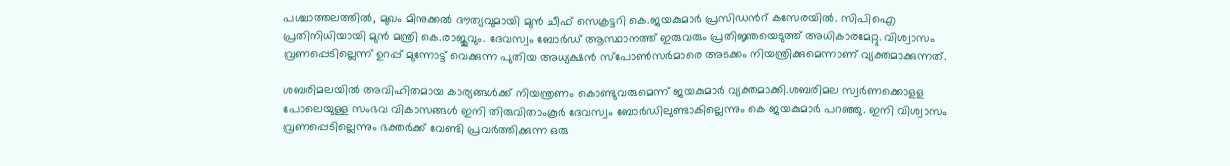പശ്ചാത്തലത്തിൽ, മുഖം മിനുക്കൽ ദൗത്യവുമായി മുൻ ചീഫ് സെക്രട്ടറി കെ.ജയകുമാർ പ്രസിഡന്‍റ് കസേരയിൽ. സിപിഐ പ്രതിനിധിയായി മുൻ മന്ത്രി കെ.രാജുവും. ദേവസ്വം ബോർഡ് ആസ്ഥാനത്ത് ഇരുവരും പ്രതിജ്ഞയെടുത്ത് അധികാരമേറ്റു. വിശ്വാസം വ്രണപ്പെടില്ലെന്ന് ഉറപ്പ് മുന്നോട്ട് വെക്കുന്ന പുതിയ അധ്യക്ഷൻ സ്പോൺസർമാരെ അടക്കം നിയന്ത്രിക്കുമെന്നാണ് വ്യക്തമാക്കുന്നത്.

ശബരിമലയിൽ അവിഹിതമായ കാര്യങ്ങൾക്ക് നിയന്ത്രണം കൊണ്ടുവരുമെന്ന് ജയകുമാർ വ്യക്തമാക്കി.ശബരിമല സ്വർണക്കൊളള പോലെയുള്ള സംഭവ വികാസങ്ങൾ ഇനി തിരുവിതാംകൂർ ദേവസ്വം ബോർഡിലുണ്ടാകില്ലെന്നും കെ ജയകുമാർ പറഞ്ഞു. ഇനി വിശ്വാസം വ്രണപ്പെടില്ലെന്നും ഭക്തർക്ക് വേണ്ടി പ്രവർത്തിക്കുന്ന ഒരു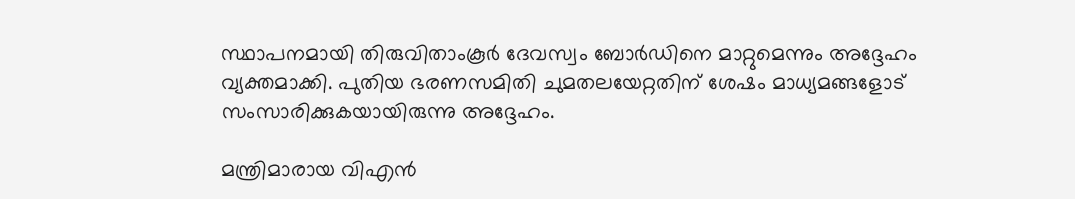സ്ഥാപനമായി തിരുവിതാംകൂർ ദേവസ്വം ബോർഡിനെ മാറ്റുമെന്നും അദ്ദേഹം വ്യക്തമാക്കി. പുതിയ ഭരണസമിതി ചുമതലയേറ്റതിന് ശേഷം മാധ്യമങ്ങളോട് സംസാരിക്കുകയായിരുന്നു അദ്ദേഹം.

മന്ത്രിമാരായ വിഎൻ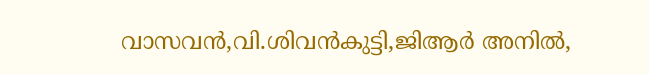വാസവൻ,വി.ശിവൻകുട്ടി,ജിആർ അനിൽ,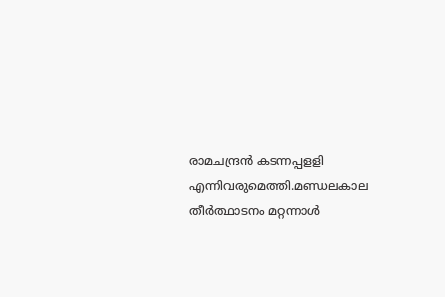രാമചന്ദ്രൻ കടന്നപ്പളളി എന്നിവരുമെത്തി.മണ്ഡലകാല തീർത്ഥാടനം മറ്റന്നാൾ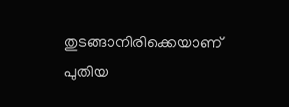തുടങ്ങാനിരിക്കെയാണ് പുതിയ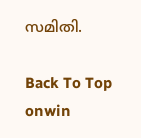സമിതി.

Back To Top
onwin